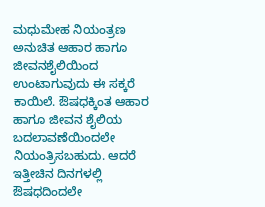ಮಧುಮೇಹ ನಿಯಂತ್ರಣ
ಅನುಚಿತ ಆಹಾರ ಹಾಗೂ ಜೀವನಶೈಲಿಯಿಂದ ಉಂಟಾಗುವುದು ಈ ಸಕ್ಕರೆ ಕಾಯಿಲೆ. ಔಷಧಕ್ಕಿಂತ ಆಹಾರ ಹಾಗೂ ಜೀವನ ಶೈಲಿಯ ಬದಲಾವಣೆಯಿಂದಲೇ ನಿಯಂತ್ರಿಸಬಹುದು. ಆದರೆ ಇತ್ತೀಚಿನ ದಿನಗಳಲ್ಲಿ ಔಷಧದಿಂದಲೇ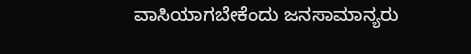ವಾಸಿಯಾಗಬೇಕೆಂದು ಜನಸಾಮಾನ್ಯರು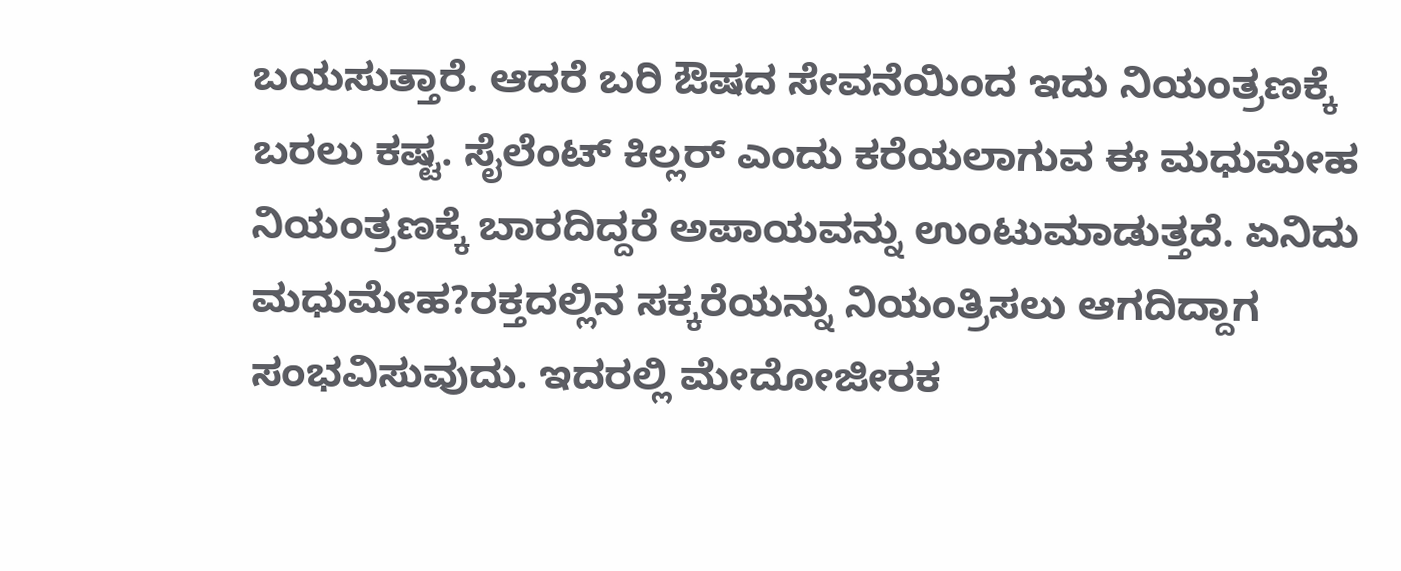ಬಯಸುತ್ತಾರೆ. ಆದರೆ ಬರಿ ಔಷದ ಸೇವನೆಯಿಂದ ಇದು ನಿಯಂತ್ರಣಕ್ಕೆ ಬರಲು ಕಷ್ಟ. ಸೈಲೆಂಟ್ ಕಿಲ್ಲರ್ ಎಂದು ಕರೆಯಲಾಗುವ ಈ ಮಧುಮೇಹ ನಿಯಂತ್ರಣಕ್ಕೆ ಬಾರದಿದ್ದರೆ ಅಪಾಯವನ್ನು ಉಂಟುಮಾಡುತ್ತದೆ. ಏನಿದು ಮಧುಮೇಹ?ರಕ್ತದಲ್ಲಿನ ಸಕ್ಕರೆಯನ್ನು ನಿಯಂತ್ರಿಸಲು ಆಗದಿದ್ದಾಗ ಸಂಭವಿಸುವುದು. ಇದರಲ್ಲಿ ಮೇದೋಜೀರಕ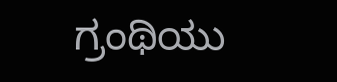ಗ್ರಂಥಿಯು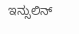ಇನ್ಸುಲಿನ್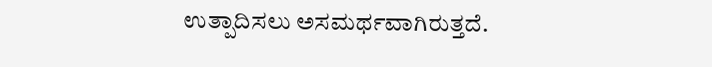ಉತ್ಪಾದಿಸಲು ಅಸಮರ್ಥವಾಗಿರುತ್ತದೆ.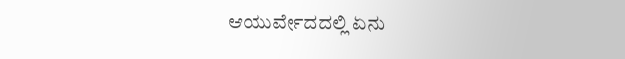ಆಯುರ್ವೇದದಲ್ಲಿ ಏನು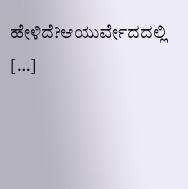ಹೇಳಿದೆ?ಆಯುರ್ವೇದದಲ್ಲಿ […]